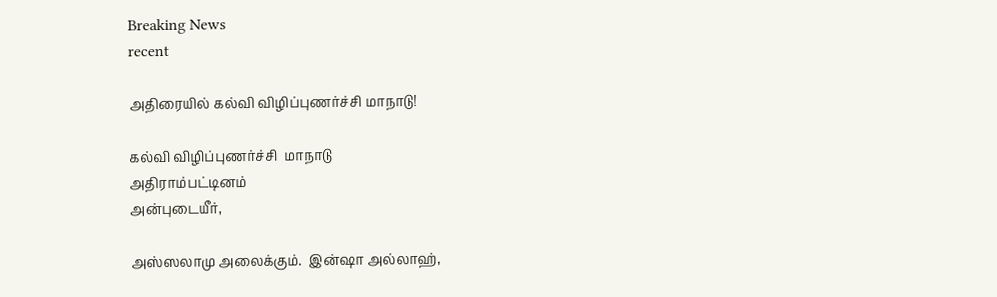Breaking News
recent

அதிரையில் கல்வி விழிப்புணர்ச்சி மாநாடு!

கல்வி விழிப்புணர்ச்சி  மாநாடு
அதிராம்பட்டினம்
அன்புடையீர்,

அஸ்ஸலாமு அலைக்கும்.  இன்ஷா அல்லாஹ்,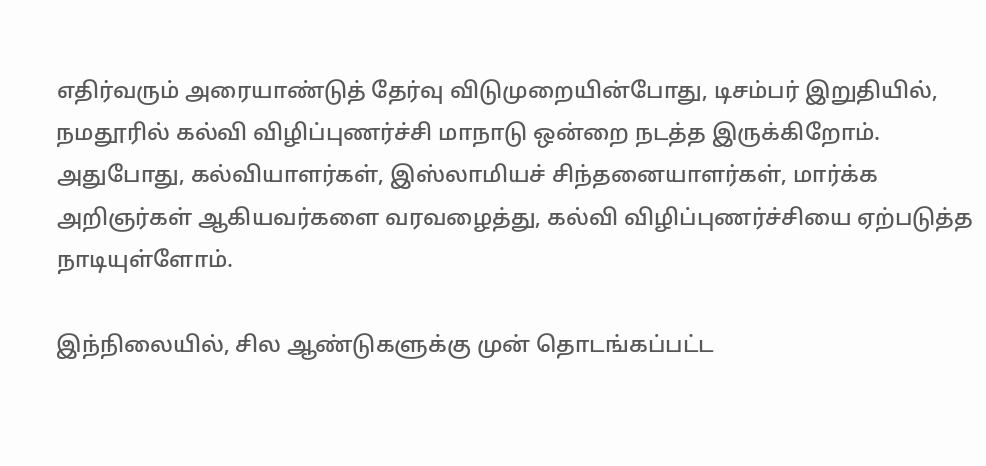எதிர்வரும் அரையாண்டுத் தேர்வு விடுமுறையின்போது, டிசம்பர் இறுதியில், நமதூரில் கல்வி விழிப்புணர்ச்சி மாநாடு ஒன்றை நடத்த இருக்கிறோம்.  அதுபோது, கல்வியாளர்கள், இஸ்லாமியச் சிந்தனையாளர்கள், மார்க்க அறிஞர்கள் ஆகியவர்களை வரவழைத்து, கல்வி விழிப்புணர்ச்சியை ஏற்படுத்த நாடியுள்ளோம்.

இந்நிலையில், சில ஆண்டுகளுக்கு முன் தொடங்கப்பட்ட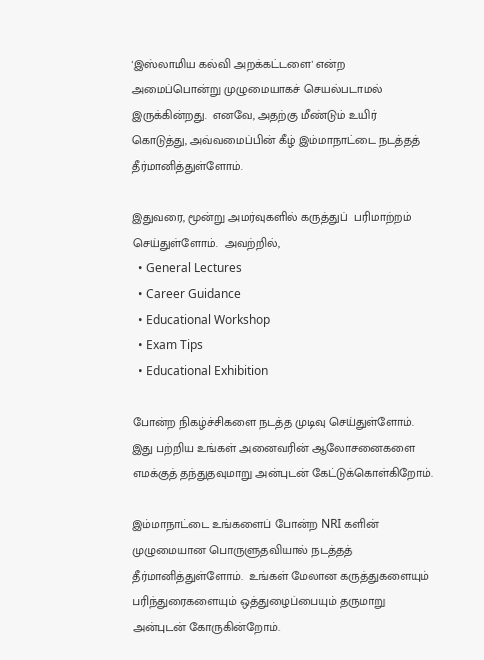'இஸ்லாமிய கல்வி அறக்கட்டளை' என்ற அமைப்பொன்று முழுமையாகச் செயல்படாமல் இருக்கின்றது.  எனவே, அதற்கு மீண்டும் உயிர் கொடுத்து, அவ்வமைப்பின் கீழ் இம்மாநாட்டை நடத்தத் தீர்மானித்துள்ளோம்.

இதுவரை, மூன்று அமர்வுகளில் கருத்துப்  பரிமாற்றம் செய்துள்ளோம்.  அவற்றில்,
  • General Lectures
  • Career Guidance
  • Educational Workshop
  • Exam Tips
  • Educational Exhibition

போன்ற நிகழ்ச்சிகளை நடத்த முடிவு செய்துள்ளோம்.  இது பற்றிய உங்கள் அனைவரின் ஆலோசனைகளை எமக்குத் தந்துதவுமாறு அன்புடன் கேட்டுக்கொள்கிறோம்.

இம்மாநாட்டை உங்களைப் போன்ற NRI களின் முழுமையான பொருளுதவியால் நடத்தத் தீர்மானித்துள்ளோம்.  உங்கள் மேலான கருத்துகளையும் பரிந்துரைகளையும் ஒத்துழைப்பையும் தருமாறு அன்புடன் கோருகின்றோம்.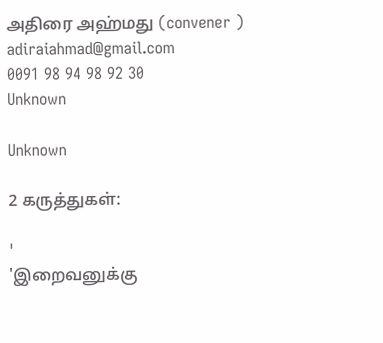அதிரை அஹ்மது (convener )
adiraiahmad@gmail.com
0091 98 94 98 92 30
Unknown

Unknown

2 கருத்துகள்:

'
'இறைவனுக்கு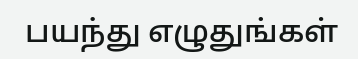பயந்து எழுதுங்கள்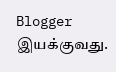Blogger இயக்குவது.